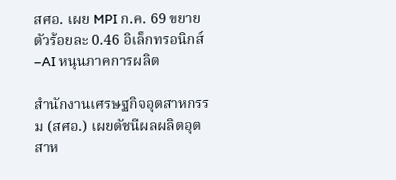สศอ. เผย MPI ก.ค. 69 ขยายตัวร้อยละ 0.46 อิเล็กทรอนิกส์–AI หนุนภาคการผลิต

สำนักงานเศรษฐกิจอุตสาหกรรม (สศอ.) เผยดัชนีผลผลิตอุตสาห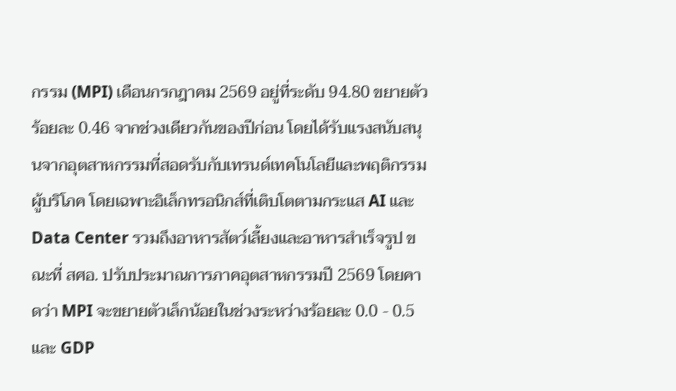กรรม (MPI) เดือนกรกฎาคม 2569 อยู่ที่ระดับ 94.80 ขยายตัวร้อยละ 0.46 จากช่วงเดียวกันของปีก่อน โดยได้รับแรงสนับสนุนจากอุตสาหกรรมที่สอดรับกับเทรนด์เทคโนโลยีและพฤติกรรมผู้บริโภค โดยเฉพาะอิเล็กทรอนิกส์ที่เติบโตตามกระแส AI และ Data Center รวมถึงอาหารสัตว์เลี้ยงและอาหารสำเร็จรูป ขณะที่ สศอ. ปรับประมาณการภาคอุตสาหกรรมปี 2569 โดยคาดว่า MPI จะขยายตัวเล็กน้อยในช่วงระหว่างร้อยละ 0.0 - 0.5 และ GDP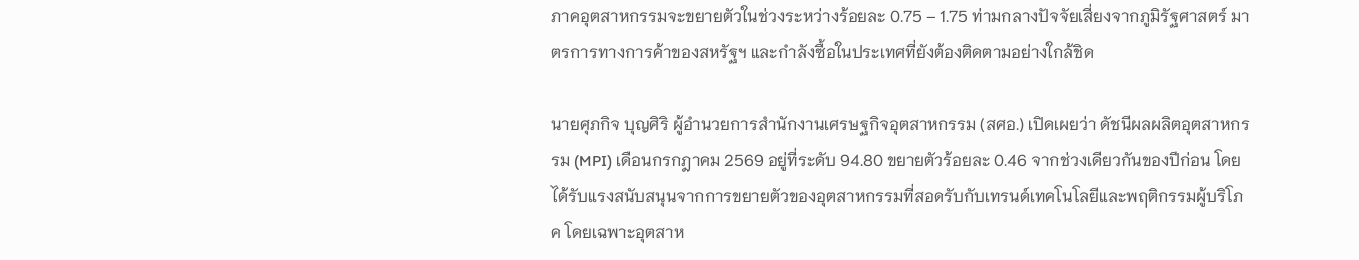ภาคอุตสาหกรรมจะขยายตัวในช่วงระหว่างร้อยละ 0.75 – 1.75 ท่ามกลางปัจจัยเสี่ยงจากภูมิรัฐศาสตร์ มาตรการทางการค้าของสหรัฐฯ และกำลังซื้อในประเทศที่ยังต้องติดตามอย่างใกล้ชิด

นายศุภกิจ บุญศิริ ผู้อำนวยการสำนักงานเศรษฐกิจอุตสาหกรรม (สศอ.) เปิดเผยว่า ดัชนีผลผลิตอุตสาหกรรม (MPI) เดือนกรกฎาคม 2569 อยู่ที่ระดับ 94.80 ขยายตัวร้อยละ 0.46 จากช่วงเดียวกันของปีก่อน โดยได้รับแรงสนับสนุนจากการขยายตัวของอุตสาหกรรมที่สอดรับกับเทรนด์เทคโนโลยีและพฤติกรรมผู้บริโภค โดยเฉพาะอุตสาห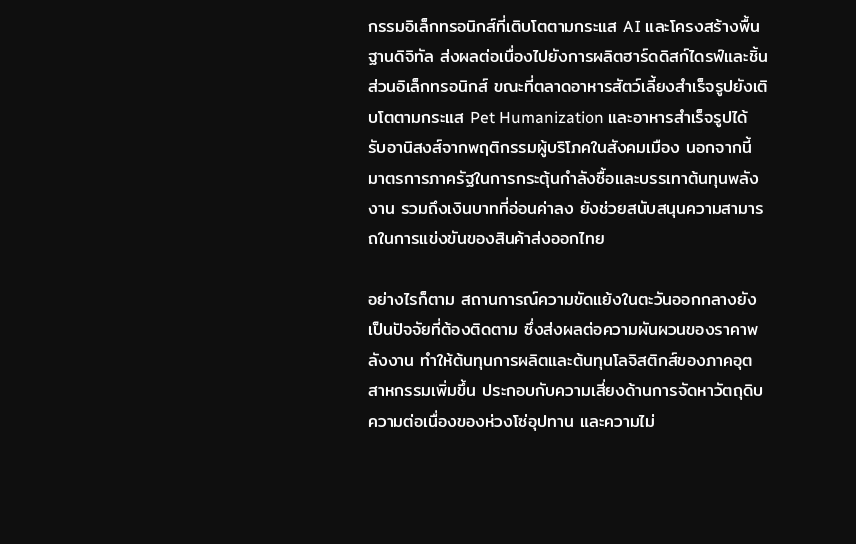กรรมอิเล็กทรอนิกส์ที่เติบโตตามกระแส AI และโครงสร้างพื้นฐานดิจิทัล ส่งผลต่อเนื่องไปยังการผลิตฮาร์ดดิสก์ไดรฟ์และชิ้นส่วนอิเล็กทรอนิกส์ ขณะที่ตลาดอาหารสัตว์เลี้ยงสำเร็จรูปยังเติบโตตามกระแส Pet Humanization และอาหารสำเร็จรูปได้รับอานิสงส์จากพฤติกรรมผู้บริโภคในสังคมเมือง นอกจากนี้ มาตรการภาครัฐในการกระตุ้นกำลังซื้อและบรรเทาต้นทุนพลังงาน รวมถึงเงินบาทที่อ่อนค่าลง ยังช่วยสนับสนุนความสามารถในการแข่งขันของสินค้าส่งออกไทย

อย่างไรก็ตาม สถานการณ์ความขัดแย้งในตะวันออกกลางยังเป็นปัจจัยที่ต้องติดตาม ซึ่งส่งผลต่อความผันผวนของราคาพลังงาน ทำให้ต้นทุนการผลิตและต้นทุนโลจิสติกส์ของภาคอุตสาหกรรมเพิ่มขึ้น ประกอบกับความเสี่ยงด้านการจัดหาวัตถุดิบ ความต่อเนื่องของห่วงโซ่อุปทาน และความไม่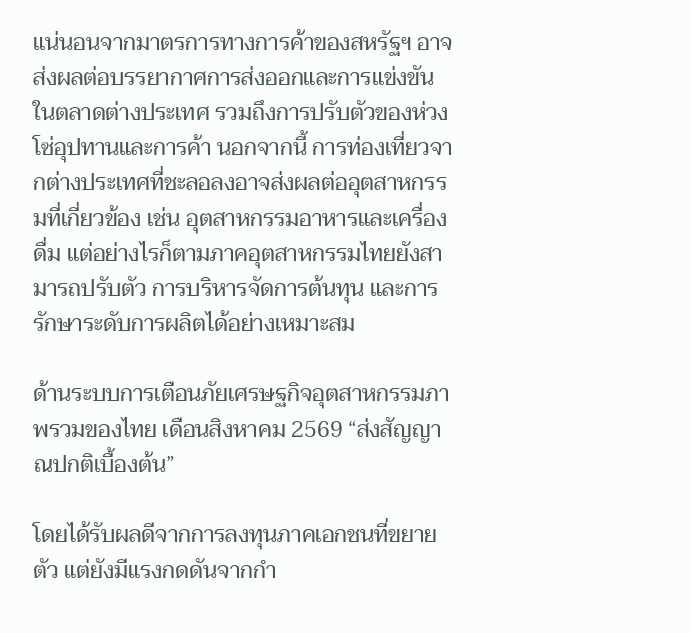แน่นอนจากมาตรการทางการค้าของสหรัฐฯ อาจส่งผลต่อบรรยากาศการส่งออกและการแข่งขันในตลาดต่างประเทศ รวมถึงการปรับตัวของห่วงโซ่อุปทานและการค้า นอกจากนี้ การท่องเที่ยวจากต่างประเทศที่ชะลอลงอาจส่งผลต่ออุตสาหกรรมที่เกี่ยวข้อง เช่น อุตสาหกรรมอาหารและเครื่องดื่ม แต่อย่างไรก็ตามภาคอุตสาหกรรมไทยยังสามารถปรับตัว การบริหารจัดการต้นทุน และการรักษาระดับการผลิตได้อย่างเหมาะสม

ด้านระบบการเตือนภัยเศรษฐกิจอุตสาหกรรมภาพรวมของไทย เดือนสิงหาคม 2569 “ส่งสัญญาณปกติเบื้องต้น”

โดยได้รับผลดีจากการลงทุนภาคเอกชนที่ขยายตัว แต่ยังมีแรงกดดันจากกำ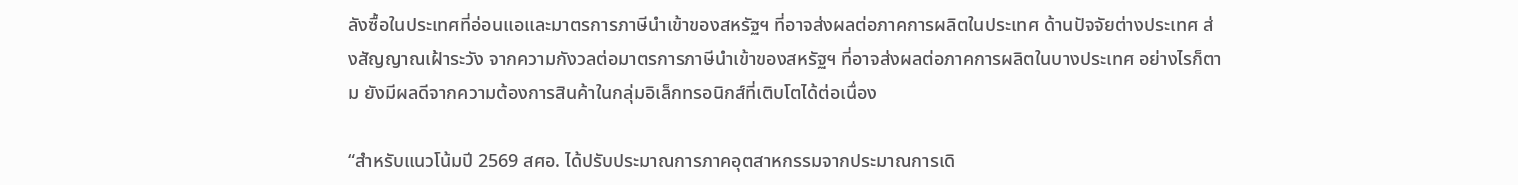ลังซื้อในประเทศที่อ่อนแอและมาตรการภาษีนำเข้าของสหรัฐฯ ที่อาจส่งผลต่อภาคการผลิตในประเทศ ด้านปัจจัยต่างประเทศ ส่งสัญญาณเฝ้าระวัง จากความกังวลต่อมาตรการภาษีนำเข้าของสหรัฐฯ ที่อาจส่งผลต่อภาคการผลิตในบางประเทศ อย่างไรก็ตาม ยังมีผลดีจากความต้องการสินค้าในกลุ่มอิเล็กทรอนิกส์ที่เติบโตได้ต่อเนื่อง

“สำหรับแนวโน้มปี 2569 สศอ. ได้ปรับประมาณการภาคอุตสาหกรรมจากประมาณการเดิ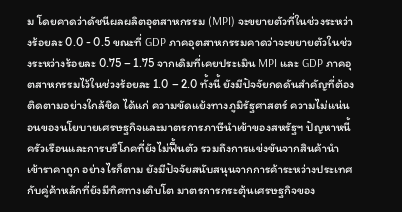ม โดยคาดว่าดัชนีผลผลิตอุตสาหกรรม (MPI) จะขยายตัวที่ในช่วงระหว่างร้อยละ 0.0 - 0.5 ขณะที่ GDP ภาคอุตสาหกรรมคาดว่าจะขยายตัวในช่วงระหว่างร้อยละ 0.75 – 1.75 จากเดิมที่เคยประเมิน MPI และ GDP ภาคอุตสาหกรรมไว้ในช่วงร้อยละ 1.0 – 2.0 ทั้งนี้ ยังมีปัจจัยกดดันสำคัญที่ต้องติดตามอย่างใกล้ชิด ได้แก่ ความขัดแย้งทางภูมิรัฐศาสตร์ ความไม่แน่นอนของนโยบายเศรษฐกิจและมาตรการภาษีนำเข้าของสหรัฐฯ ปัญหาหนี้ครัวเรือนและการบริโภคที่ยังไม่ฟื้นตัว รวมถึงการแข่งขันจากสินค้านำเข้าราคาถูก อย่างไรก็ตาม ยังมีปัจจัยสนับสนุนจากการค้าระหว่างประเทศกับคู่ค้าหลักที่ยังมีทิศทางเติบโต มาตรการกระตุ้นเศรษฐกิจของ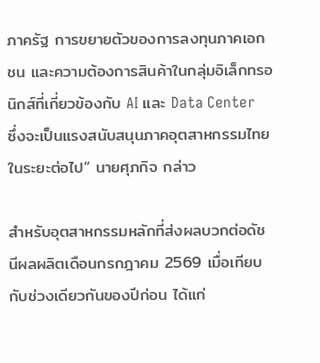ภาครัฐ การขยายตัวของการลงทุนภาคเอกชน และความต้องการสินค้าในกลุ่มอิเล็กทรอนิกส์ที่เกี่ยวข้องกับ AI และ Data Center ซึ่งจะเป็นแรงสนับสนุนภาคอุตสาหกรรมไทยในระยะต่อไป” นายศุภกิจ กล่าว

สำหรับอุตสาหกรรมหลักที่ส่งผลบวกต่อดัชนีผลผลิตเดือนกรกฎาคม 2569 เมื่อเทียบกับช่วงเดียวกันของปีก่อน ได้แก่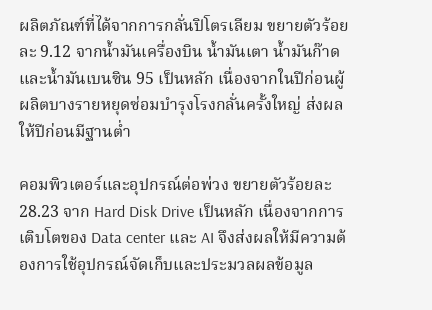ผลิตภัณฑ์ที่ได้จากการกลั่นปิโตรเลียม ขยายตัวร้อยละ 9.12 จากน้ำมันเครื่องบิน น้ำมันเตา น้ำมันก๊าด และน้ำมันเบนซิน 95 เป็นหลัก เนื่องจากในปีก่อนผู้ผลิตบางรายหยุดซ่อมบำรุงโรงกลั่นครั้งใหญ่ ส่งผลให้ปีก่อนมีฐานต่ำ

คอมพิวเตอร์และอุปกรณ์ต่อพ่วง ขยายตัวร้อยละ 28.23 จาก Hard Disk Drive เป็นหลัก เนื่องจากการเติบโตของ Data center และ AI จึงส่งผลให้มีความต้องการใช้อุปกรณ์จัดเก็บและประมวลผลข้อมูล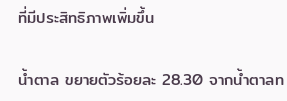ที่มีประสิทธิภาพเพิ่มขึ้น

น้ำตาล ขยายตัวร้อยละ 28.30 จากน้ำตาลท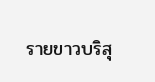รายขาวบริสุ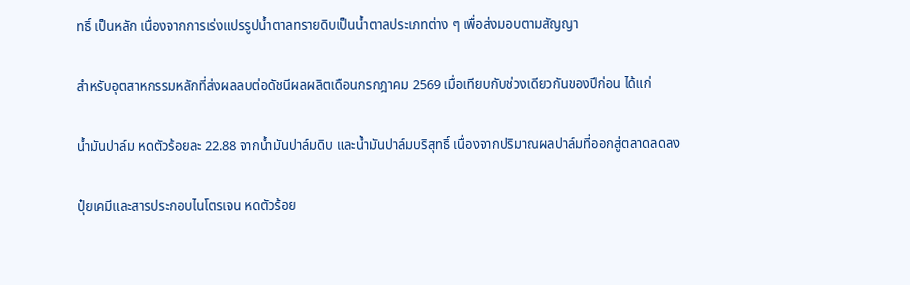ทธิ์ เป็นหลัก เนื่องจากการเร่งแปรรูปน้ำตาลทรายดิบเป็นน้ำตาลประเภทต่าง ๆ เพื่อส่งมอบตามสัญญา

สำหรับอุตสาหกรรมหลักที่ส่งผลลบต่อดัชนีผลผลิตเดือนกรกฎาคม 2569 เมื่อเทียบกับช่วงเดียวกันของปีก่อน ได้แก่

น้ำมันปาล์ม หดตัวร้อยละ 22.88 จากน้ำมันปาล์มดิบ และน้ำมันปาล์มบริสุทธิ์ เนื่องจากปริมาณผลปาล์มที่ออกสู่ตลาดลดลง

ปุ๋ยเคมีและสารประกอบไนโตรเจน หดตัวร้อย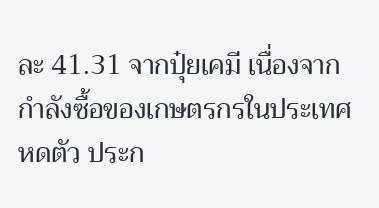ละ 41.31 จากปุ๋ยเคมี เนื่องจากกำลังซื้อของเกษตรกรในประเทศหดตัว ประก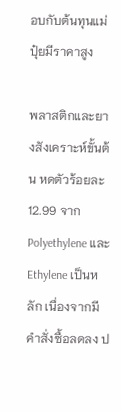อบกับต้นทุนแม่ปุ๋ยมีราคาสูง

พลาสติกและยางสังเคราะห์ขั้นต้น หดตัวร้อยละ 12.99 จาก Polyethylene และ Ethylene เป็นหลัก เนื่องจากมีคำสั่งซื้อลดลง ป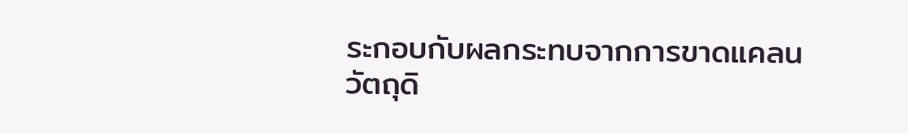ระกอบกับผลกระทบจากการขาดแคลนวัตถุดิ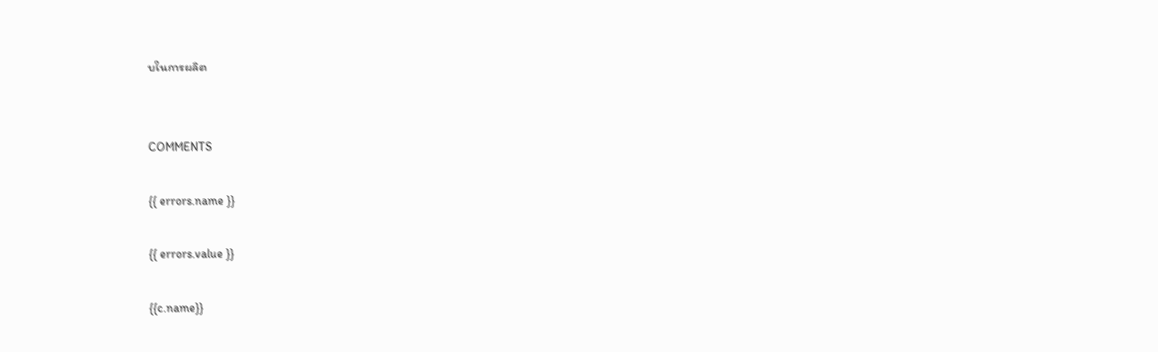บในการผลิต


COMMENTS

{{ errors.name }}

{{ errors.value }}

{{c.name}}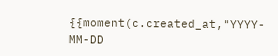{{moment(c.created_at,"YYYY-MM-DD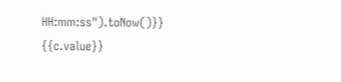HH:mm:ss").toNow()}}
{{c.value}}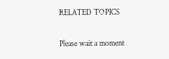RELATED TOPICS

Please wait a moment